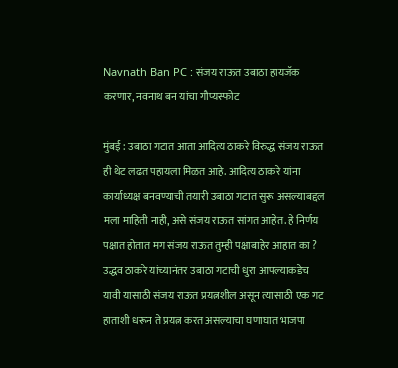Navnath Ban PC : संजय राऊत उबाठा हायजॅक करणार, नवनाथ बन यांचा गौप्यस्फोट

मुंबई : उबाठा गटात आता आदित्य ठाकरे विरुद्ध संजय राऊत ही थेट लढत पहायला मिळत आहे. आदित्य ठाकरे यांना कार्याध्यक्ष बनवण्याची तयारी उबाठा गटात सुरू असल्याबद्दल मला माहिती नाही, असे संजय राऊत सांगत आहेत. हे निर्णय पक्षात होतात मग संजय राऊत तुम्ही पक्षाबाहेर आहात का ? उद्धव ठाकरे यांच्यानंतर उबाठा गटाची धुरा आपल्याकडेच यावी यासाठी संजय राऊत प्रयत्नशील असून त्यासाठी एक गट हाताशी धरून ते प्रयत्न करत असल्याचा घणाघात भाजपा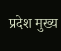प्रदेश मुख्य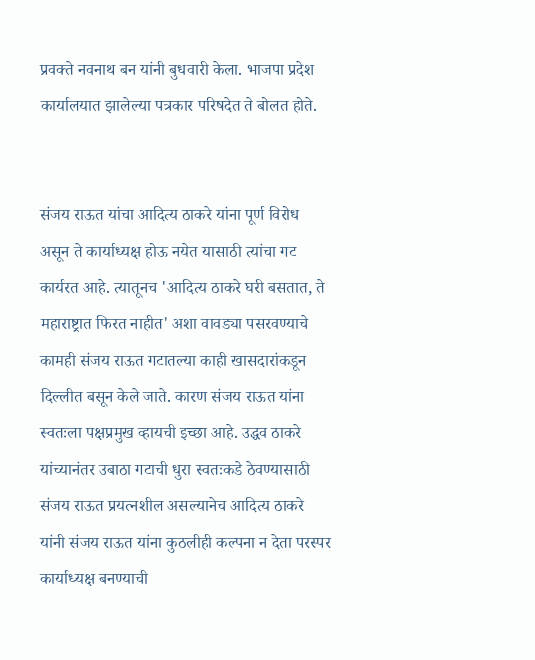प्रवक्ते नवनाथ बन यांनी बुधवारी केला. भाजपा प्रदेश कार्यालयात झालेल्या पत्रकार परिषदेत ते बोलत होते.


संजय राऊत यांचा आदित्य ठाकरे यांना पूर्ण विरोध असून ते कार्याध्यक्ष होऊ नयेत यासाठी त्यांचा गट कार्यरत आहे. त्यातूनच 'आदित्य ठाकरे घरी बसतात, ते महाराष्ट्रात फिरत नाहीत' अशा वावड्या पसरवण्याचे कामही संजय राऊत गटातल्या काही खासदारांकडून दिल्लीत बसून केले जाते. कारण संजय राऊत यांना स्वतःला पक्षप्रमुख व्हायची इच्छा आहे. उद्धव ठाकरे यांच्यानंतर उबाठा गटाची धुरा स्वतःकडे ठेवण्यासाठी संजय राऊत प्रयत्नशील असल्यानेच आदित्य ठाकरे यांनी संजय राऊत यांना कुठलीही कल्पना न देता परस्पर कार्याध्यक्ष बनण्याची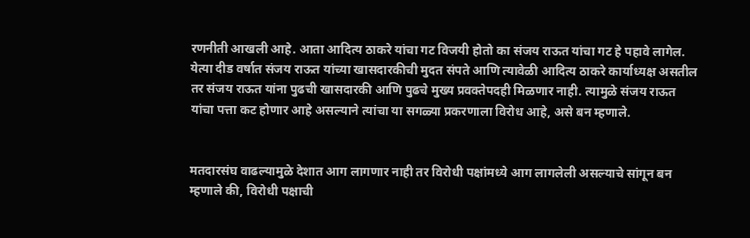रणनीती आखली आहे. आता आदित्य ठाकरे यांचा गट विजयी होतो का संजय राऊत यांचा गट हे पहावे लागेल. येत्या दीड वर्षात संजय राऊत यांच्या खासदारकीची मुदत संपते आणि त्यावेळी आदित्य ठाकरे कार्याध्यक्ष असतील तर संजय राऊत यांना पुढची खासदारकी आणि पुढचे मुख्य प्रवक्तेपदही मिळणार नाही. त्यामुळे संजय राऊत यांचा पत्ता कट होणार आहे असल्याने त्यांचा या सगळ्या प्रकरणाला विरोध आहे, असे बन म्हणाले.


मतदारसंघ वाढल्यामुळे देशात आग लागणार नाही तर विरोधी पक्षांमध्ये आग लागलेली असल्याचे सांगून बन म्हणाले की, विरोधी पक्षाची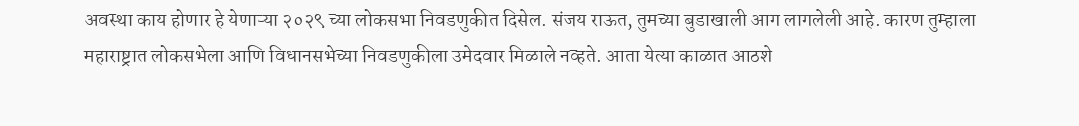अवस्था काय होणार हे येणाऱ्या २०२९ च्या लोकसभा निवडणुकीत दिसेल. संजय राऊत, तुमच्या बुडाखाली आग लागलेली आहे. कारण तुम्हाला महाराष्ट्रात लोकसभेला आणि विधानसभेच्या निवडणुकीला उमेदवार मिळाले नव्हते. आता येत्या काळात आठशे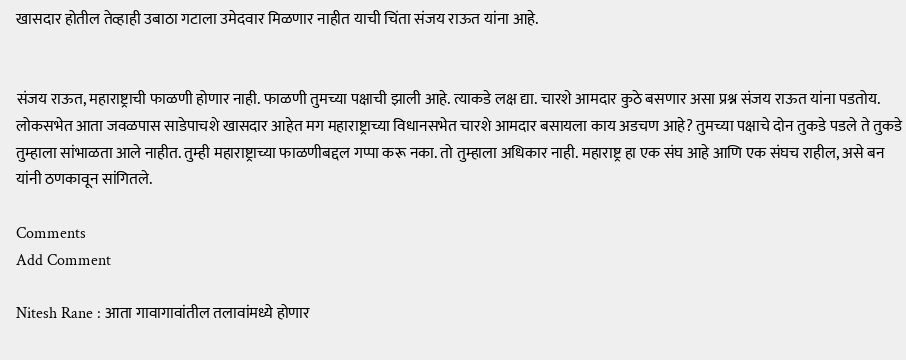खासदार होतील तेव्हाही उबाठा गटाला उमेदवार मिळणार नाहीत याची चिंता संजय राऊत यांना आहे.


संजय राऊत, महाराष्ट्राची फाळणी होणार नाही. फाळणी तुमच्या पक्षाची झाली आहे. त्याकडे लक्ष द्या. चारशे आमदार कुठे बसणार असा प्रश्न संजय राऊत यांना पडतोय. लोकसभेत आता जवळपास साडेपाचशे खासदार आहेत मग महाराष्ट्राच्या विधानसभेत चारशे आमदार बसायला काय अडचण आहे? तुमच्या पक्षाचे दोन तुकडे पडले ते तुकडे तुम्हाला सांभाळता आले नाहीत. तुम्ही महाराष्ट्राच्या फाळणीबद्दल गप्पा करू नका. तो तुम्हाला अधिकार नाही. महाराष्ट्र हा एक संघ आहे आणि एक संघच राहील, असे बन यांनी ठणकावून सांगितले.

Comments
Add Comment

Nitesh Rane : आता गावागावांतील तलावांमध्ये होणार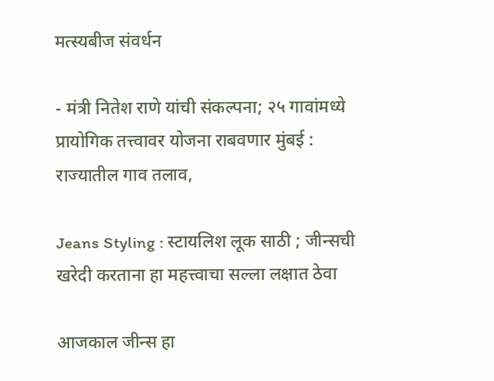मत्स्यबीज संवर्धन

- मंत्री नितेश राणे यांची संकल्पना; २५ गावांमध्ये प्रायोगिक तत्त्वावर योजना राबवणार मुंबई : राज्यातील गाव तलाव,

Jeans Styling : स्टायलिश लूक साठी ; जीन्सची खरेदी करताना हा महत्त्वाचा सल्ला लक्षात ठेवा

आजकाल जीन्स हा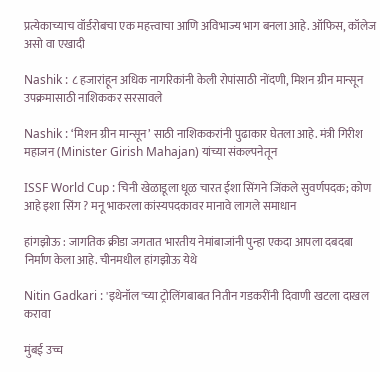प्रत्येकाच्याच वॉर्डरोबचा एक महत्त्वाचा आणि अविभाज्य भाग बनला आहे. ऑफिस, कॉलेज असो वा एखादी

Nashik : ८ हजारांहून अधिक नागरिकांनी केली रोपांसाठी नोंदणी, मिशन ग्रीन मान्सून उपक्रमासाठी नाशिककर सरसावले

Nashik : ‘मिशन ग्रीन मान्सून’ साठी नाशिककरांनी पुढाकार घेतला आहे. मंत्री गिरीश महाजन (Minister Girish Mahajan) यांच्या संकल्पनेतून

ISSF World Cup : चिनी खेळाडूला धूळ चारत ईशा सिंगने जिंकले सुवर्णपदक; कोण आहे इशा सिंग ? मनू भाकरला कांस्यपदकावर मानावे लागले समाधान

हांगझोऊ : जागतिक क्रीडा जगतात भारतीय नेमांबाजांनी पुन्हा एकदा आपला दबदबा निर्माण केला आहे. चीनमधील हांगझोऊ येथे

Nitin Gadkari : 'इथेनॉल'च्या ट्रोलिंगबाबत नितीन गडकरींनी दिवाणी खटला दाखल करावा

मुंबई उच्च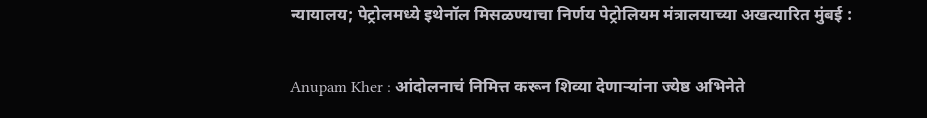न्यायालय; पेट्रोलमध्ये इथेनॉल मिसळण्याचा निर्णय पेट्रोलियम मंत्रालयाच्या अखत्यारित मुंबई :

Anupam Kher : आंदोलनाचं निमित्त करून शिव्या देणाऱ्यांना ज्येष्ठ अभिनेते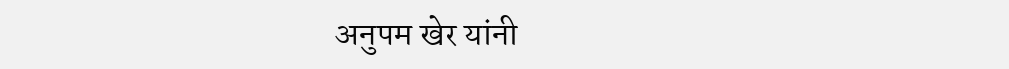अनुपम खेर यांनी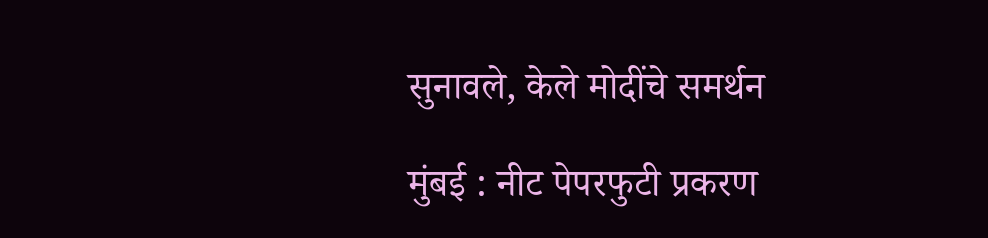सुनावले, केले मोदींचे समर्थन

मुंबई : नीट पेपरफुटी प्रकरण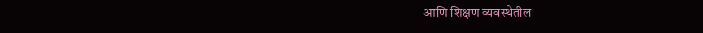आणि शिक्षण व्यवस्थेतील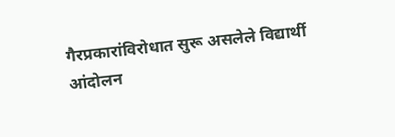गैरप्रकारांविरोधात सुरू असलेले विद्यार्थी आंदोलन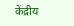केंद्रीय